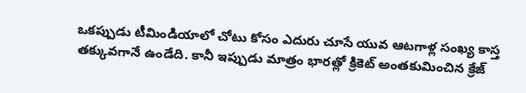ఒకప్పుడు టీమిండియాలో చోటు కోసం ఎదురు చూసే యువ ఆటగాళ్ల సంఖ్య కాస్త తక్కువగానే ఉండేది. కానీ ఇప్పుడు మాత్రం భారత్లో క్రికెట్ అంతకుమించిన క్రేజ్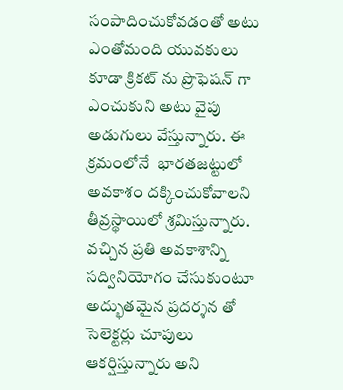సంపాదించుకోవడంతో అటు ఎంతోమంది యువకులు కూడా క్రికట్ ను ప్రొఫెషన్ గా ఎంచుకుని అటు వైపు అడుగులు వేస్తున్నారు. ఈ క్రమంలోనే  భారతజట్టులో అవకాశం దక్కించుకోవాలని తీవ్రస్థాయిలో శ్రమిస్తున్నారు. వచ్చిన ప్రతి అవకాశాన్ని సద్వినియోగం చేసుకుంటూ అద్భుతమైన ప్రదర్శన తో సెలెక్టర్లు చూపులు ఆకర్షిస్తున్నారు అని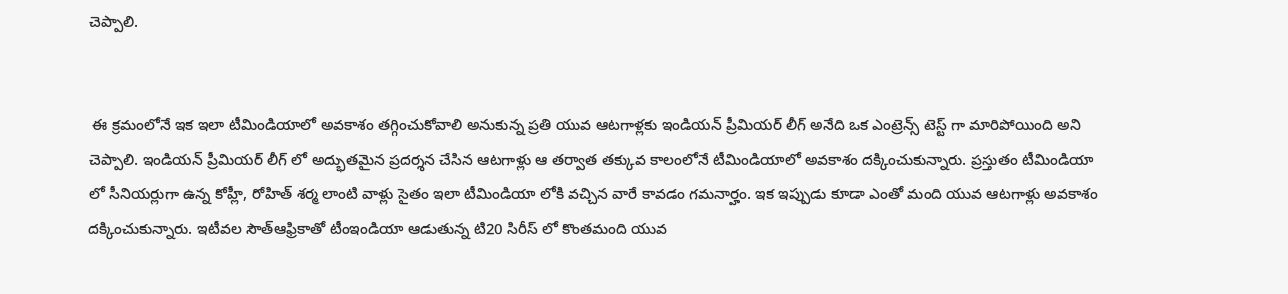చెప్పాలి.


 ఈ క్రమంలోనే ఇక ఇలా టీమిండియాలో అవకాశం తగ్గించుకోవాలి అనుకున్న ప్రతి యువ ఆటగాళ్లకు ఇండియన్ ప్రీమియర్ లీగ్ అనేది ఒక ఎంట్రెన్స్ టెస్ట్ గా మారిపోయింది అని చెప్పాలి. ఇండియన్ ప్రీమియర్ లీగ్ లో అద్భుతమైన ప్రదర్శన చేసిన ఆటగాళ్లు ఆ తర్వాత తక్కువ కాలంలోనే టీమిండియాలో అవకాశం దక్కించుకున్నారు. ప్రస్తుతం టీమిండియా లో సీనియర్లుగా ఉన్న కోహ్లీ, రోహిత్ శర్మ లాంటి వాళ్లు సైతం ఇలా టీమిండియా లోకి వచ్చిన వారే కావడం గమనార్హం. ఇక ఇప్పుడు కూడా ఎంతో మంది యువ ఆటగాళ్లు అవకాశం దక్కించుకున్నారు. ఇటీవల సౌత్ఆఫ్రికాతో టీంఇండియా ఆడుతున్న టి20 సిరీస్ లో కొంతమంది యువ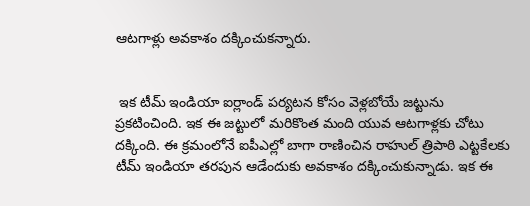ఆటగాళ్లు అవకాశం దక్కించుకన్నారు.


 ఇక టీమ్ ఇండియా ఐర్లాండ్ పర్యటన కోసం వెళ్లబోయే జట్టును ప్రకటించింది. ఇక ఈ జట్టులో మరికొంత మంది యువ ఆటగాళ్లకు చోటు దక్కింది. ఈ క్రమంలోనే ఐపీఎల్లో బాగా రాణించిన రాహుల్ త్రిపాఠి ఎట్టకేలకు టీమ్ ఇండియా తరపున ఆడేందుకు అవకాశం దక్కించుకున్నాడు. ఇక ఈ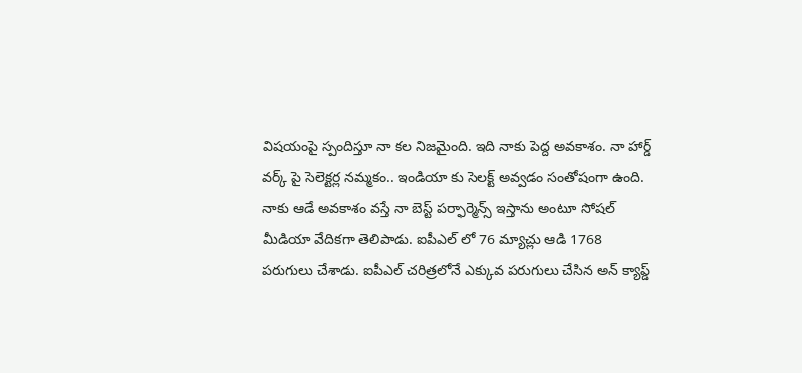విషయంపై స్పందిస్తూ నా కల నిజమైంది. ఇది నాకు పెద్ద అవకాశం. నా హార్డ్ వర్క్ పై సెలెక్టర్ల నమ్మకం.. ఇండియా కు సెలక్ట్ అవ్వడం సంతోషంగా ఉంది. నాకు ఆడే అవకాశం వస్తే నా బెస్ట్ పర్ఫార్మెన్స్ ఇస్తాను అంటూ సోషల్ మీడియా వేదికగా తెలిపాడు. ఐపీఎల్ లో 76 మ్యాచ్లు ఆడి 1768 పరుగులు చేశాడు. ఐపీఎల్ చరిత్రలోనే ఎక్కువ పరుగులు చేసిన అన్ క్యాప్డ్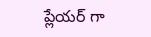ప్లేయర్ గా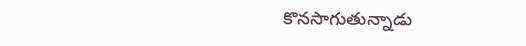కొనసాగుతున్నాడు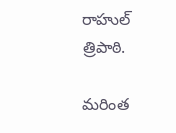రాహుల్ త్రిపాఠి.

మరింత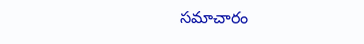సమాచారం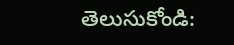తెలుసుకోండి: